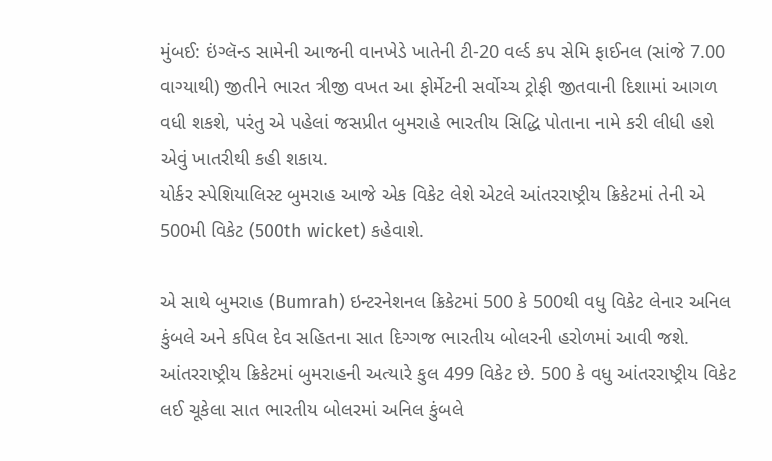મુંબઈ: ઇંગ્લૅન્ડ સામેની આજની વાનખેડે ખાતેની ટી-20 વર્લ્ડ કપ સેમિ ફાઈનલ (સાંજે 7.00 વાગ્યાથી) જીતીને ભારત ત્રીજી વખત આ ફોર્મેટની સર્વોચ્ચ ટ્રોફી જીતવાની દિશામાં આગળ વધી શકશે, પરંતુ એ પહેલાં જસપ્રીત બુમરાહે ભારતીય સિદ્ધિ પોતાના નામે કરી લીધી હશે એવું ખાતરીથી કહી શકાય.
યોર્કર સ્પેશિયાલિસ્ટ બુમરાહ આજે એક વિકેટ લેશે એટલે આંતરરાષ્ટ્રીય ક્રિકેટમાં તેની એ 500મી વિકેટ (500th wicket) કહેવાશે.

એ સાથે બુમરાહ (Bumrah) ઇન્ટરનેશનલ ક્રિકેટમાં 500 કે 500થી વધુ વિકેટ લેનાર અનિલ કુંબલે અને કપિલ દેવ સહિતના સાત દિગ્ગજ ભારતીય બોલરની હરોળમાં આવી જશે.
આંતરરાષ્ટ્રીય ક્રિકેટમાં બુમરાહની અત્યારે કુલ 499 વિકેટ છે. 500 કે વધુ આંતરરાષ્ટ્રીય વિકેટ લઈ ચૂકેલા સાત ભારતીય બોલરમાં અનિલ કુંબલે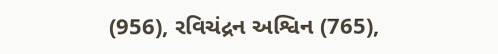(956), રવિચંદ્રન અશ્વિન (765),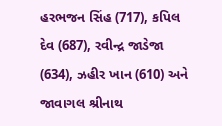હરભજન સિંહ (717), કપિલ દેવ (687), રવીન્દ્ર જાડેજા (634), ઝહીર ખાન (610) અને જાવાગલ શ્રીનાથ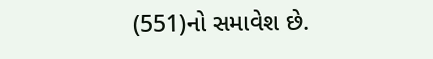(551)નો સમાવેશ છે.